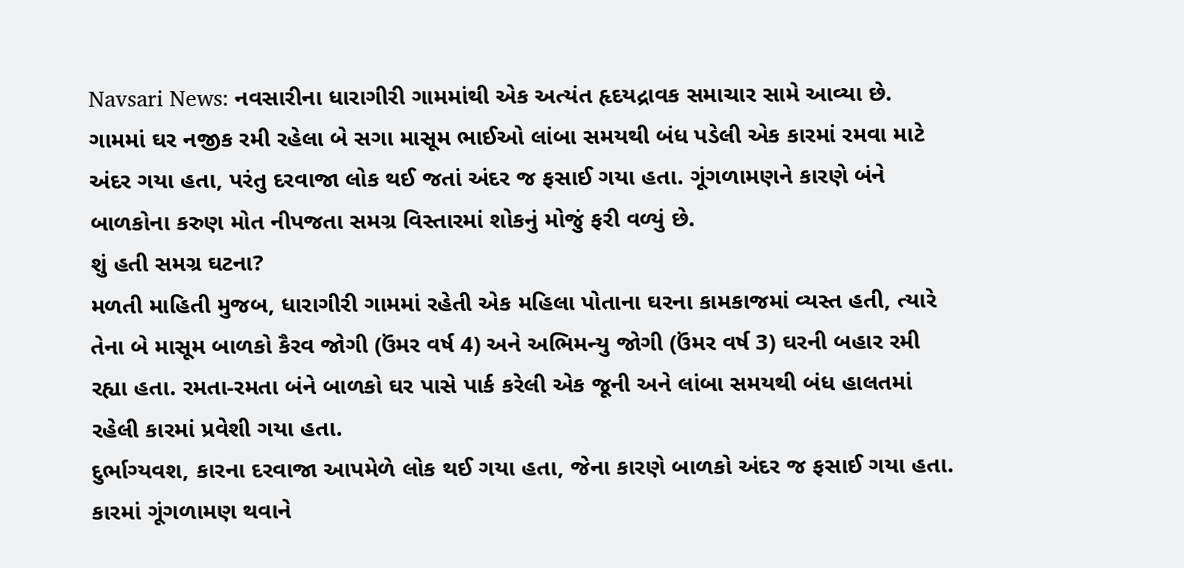Navsari News: નવસારીના ધારાગીરી ગામમાંથી એક અત્યંત હૃદયદ્રાવક સમાચાર સામે આવ્યા છે. ગામમાં ઘર નજીક રમી રહેલા બે સગા માસૂમ ભાઈઓ લાંબા સમયથી બંધ પડેલી એક કારમાં રમવા માટે અંદર ગયા હતા, પરંતુ દરવાજા લોક થઈ જતાં અંદર જ ફસાઈ ગયા હતા. ગૂંગળામણને કારણે બંને બાળકોના કરુણ મોત નીપજતા સમગ્ર વિસ્તારમાં શોકનું મોજું ફરી વળ્યું છે.
શું હતી સમગ્ર ઘટના?
મળતી માહિતી મુજબ, ધારાગીરી ગામમાં રહેતી એક મહિલા પોતાના ઘરના કામકાજમાં વ્યસ્ત હતી, ત્યારે તેના બે માસૂમ બાળકો કૈરવ જોગી (ઉંમર વર્ષ 4) અને અભિમન્યુ જોગી (ઉંમર વર્ષ 3) ઘરની બહાર રમી રહ્યા હતા. રમતા-રમતા બંને બાળકો ઘર પાસે પાર્ક કરેલી એક જૂની અને લાંબા સમયથી બંધ હાલતમાં રહેલી કારમાં પ્રવેશી ગયા હતા.
દુર્ભાગ્યવશ, કારના દરવાજા આપમેળે લોક થઈ ગયા હતા, જેના કારણે બાળકો અંદર જ ફસાઈ ગયા હતા. કારમાં ગૂંગળામણ થવાને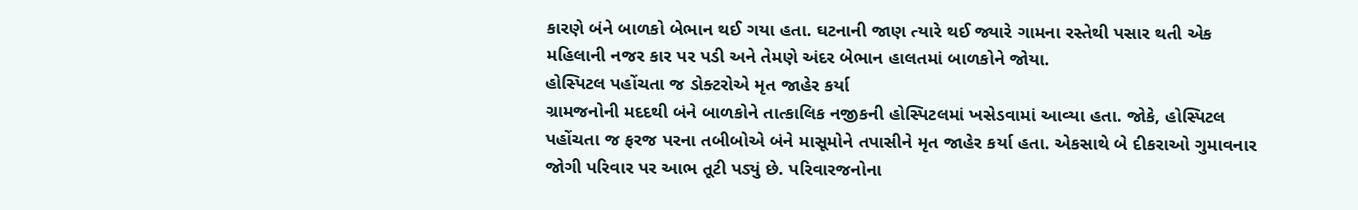કારણે બંને બાળકો બેભાન થઈ ગયા હતા. ઘટનાની જાણ ત્યારે થઈ જ્યારે ગામના રસ્તેથી પસાર થતી એક મહિલાની નજર કાર પર પડી અને તેમણે અંદર બેભાન હાલતમાં બાળકોને જોયા.
હોસ્પિટલ પહોંચતા જ ડોક્ટરોએ મૃત જાહેર કર્યા
ગ્રામજનોની મદદથી બંને બાળકોને તાત્કાલિક નજીકની હોસ્પિટલમાં ખસેડવામાં આવ્યા હતા. જોકે, હોસ્પિટલ પહોંચતા જ ફરજ પરના તબીબોએ બંને માસૂમોને તપાસીને મૃત જાહેર કર્યા હતા. એકસાથે બે દીકરાઓ ગુમાવનાર જોગી પરિવાર પર આભ તૂટી પડ્યું છે. પરિવારજનોના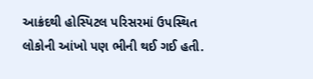આક્રંદથી હોસ્પિટલ પરિસરમાં ઉપસ્થિત લોકોની આંખો પણ ભીની થઈ ગઈ હતી.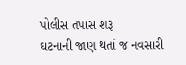પોલીસ તપાસ શરૂ
ઘટનાની જાણ થતાં જ નવસારી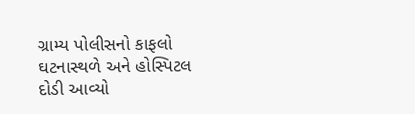ગ્રામ્ય પોલીસનો કાફલો ઘટનાસ્થળે અને હોસ્પિટલ દોડી આવ્યો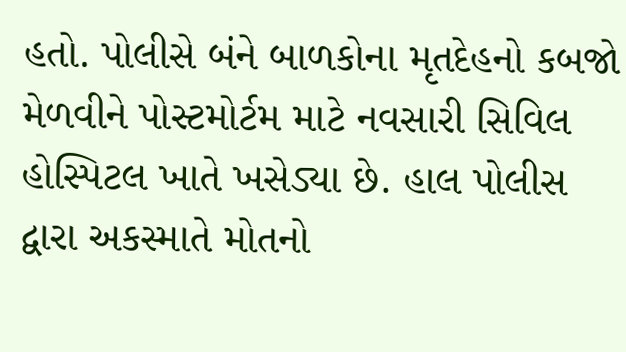હતો. પોલીસે બંને બાળકોના મૃતદેહનો કબજો મેળવીને પોસ્ટમોર્ટમ માટે નવસારી સિવિલ હોસ્પિટલ ખાતે ખસેડ્યા છે. હાલ પોલીસ દ્વારા અકસ્માતે મોતનો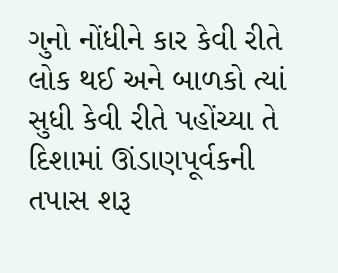ગુનો નોંધીને કાર કેવી રીતે લોક થઈ અને બાળકો ત્યાં સુધી કેવી રીતે પહોંચ્યા તે દિશામાં ઊંડાણપૂર્વકની તપાસ શરૂ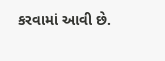કરવામાં આવી છે.